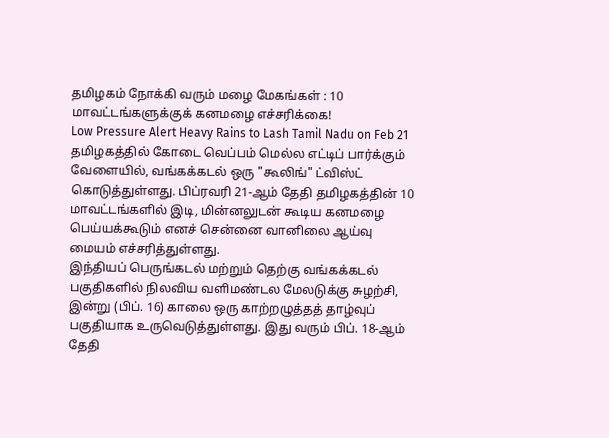தமிழகம் நோக்கி வரும் மழை மேகங்கள் : 10 மாவட்டங்களுக்குக் கனமழை எச்சரிக்கை!
Low Pressure Alert Heavy Rains to Lash Tamil Nadu on Feb 21
தமிழகத்தில் கோடை வெப்பம் மெல்ல எட்டிப் பார்க்கும் வேளையில், வங்கக்கடல் ஒரு "கூலிங்" ட்விஸ்ட் கொடுத்துள்ளது. பிப்ரவரி 21-ஆம் தேதி தமிழகத்தின் 10 மாவட்டங்களில் இடி, மின்னலுடன் கூடிய கனமழை பெய்யக்கூடும் எனச் சென்னை வானிலை ஆய்வு மையம் எச்சரித்துள்ளது.
இந்தியப் பெருங்கடல் மற்றும் தெற்கு வங்கக்கடல் பகுதிகளில் நிலவிய வளிமண்டல மேலடுக்கு சுழற்சி, இன்று (பிப். 16) காலை ஒரு காற்றழுத்தத் தாழ்வுப் பகுதியாக உருவெடுத்துள்ளது. இது வரும் பிப். 18-ஆம் தேதி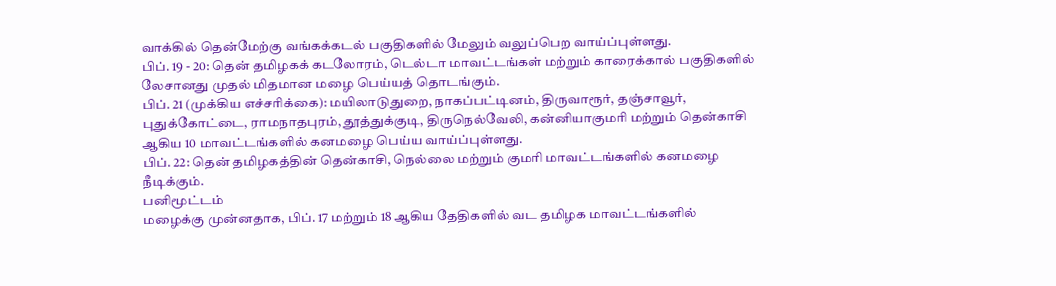வாக்கில் தென்மேற்கு வங்கக்கடல் பகுதிகளில் மேலும் வலுப்பெற வாய்ப்புள்ளது.
பிப். 19 - 20: தென் தமிழகக் கடலோரம், டெல்டா மாவட்டங்கள் மற்றும் காரைக்கால் பகுதிகளில் லேசானது முதல் மிதமான மழை பெய்யத் தொடங்கும்.
பிப். 21 (முக்கிய எச்சரிக்கை): மயிலாடுதுறை, நாகப்பட்டினம், திருவாரூர், தஞ்சாவூர், புதுக்கோட்டை, ராமநாதபுரம், தூத்துக்குடி, திருநெல்வேலி, கன்னியாகுமரி மற்றும் தென்காசி ஆகிய 10 மாவட்டங்களில் கனமழை பெய்ய வாய்ப்புள்ளது.
பிப். 22: தென் தமிழகத்தின் தென்காசி, நெல்லை மற்றும் குமரி மாவட்டங்களில் கனமழை நீடிக்கும்.
பனிமூட்டம்
மழைக்கு முன்னதாக, பிப். 17 மற்றும் 18 ஆகிய தேதிகளில் வட தமிழக மாவட்டங்களில்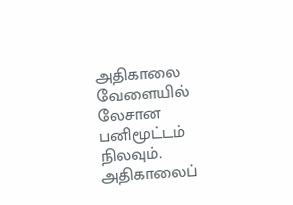அதிகாலை வேளையில் லேசான பனிமூட்டம் நிலவும். அதிகாலைப்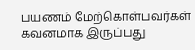பயணம் மேற்கொள்பவர்கள் கவனமாக இருப்பது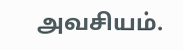அவசியம்.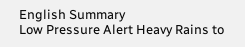English Summary
Low Pressure Alert Heavy Rains to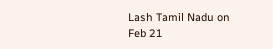Lash Tamil Nadu on Feb 21